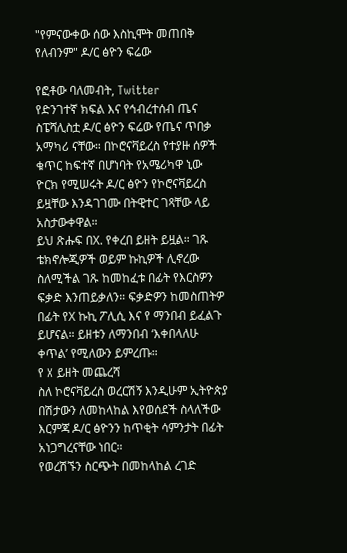"የምናውቀው ሰው እስኪሞት መጠበቅ የለብንም" ዶ/ር ፅዮን ፍሬው

የፎቶው ባለመብት, Twitter
የድንገተኛ ክፍል እና የኅብረተሰብ ጤና ስፔሻሊስቷ ዶ/ር ፅዮን ፍሬው የጤና ጥበቃ አማካሪ ናቸው። በኮሮናቫይረስ የተያዙ ሰዎች ቁጥር ከፍተኛ በሆነባት የአሜሪካዋ ኒው ዮርክ የሚሠሩት ዶ/ር ፅዮን የኮሮናቫይረስ ይዟቸው እንዳገገሙ በትዊተር ገጻቸው ላይ አስታውቀዋል።
ይህ ጽሑፍ በX. የቀረበ ይዘት ይዟል። ገጹ ቴክኖሎጂዎች ወይም ኩኪዎች ሊኖረው ስለሚችል ገጹ ከመከፈቱ በፊት የእርስዎን ፍቃድ እንጠይቃለን። ፍቃድዎን ከመስጠትዎ በፊት የX ኩኪ ፖሊሲ እና የ ማንበብ ይፈልጉ ይሆናል። ይዘቱን ለማንበብ ‘እቀበላለሁ ቀጥል’ የሚለውን ይምረጡ።
የ X ይዘት መጨረሻ
ስለ ኮሮናቫይረስ ወረርሽኝ እንዲሁም ኢትዮጵያ በሽታውን ለመከላከል እየወሰደች ስላለችው እርምጃ ዶ/ር ፅዮንን ከጥቂት ሳምንታት በፊት አነጋግረናቸው ነበር።
የወረሽኙን ስርጭት በመከላከል ረገድ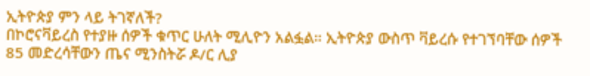ኢትዮጵያ ምን ላይ ትገኛለች?
በኮሮናቫይረስ የተያዙ ሰዎች ቁጥር ሁለት ሚሊዮን አልፏል። ኢትዮጵያ ውስጥ ቫይረሱ የተገኘባቸው ሰዎች 85 መድረሳቸውን ጤና ሚንስትሯ ዶ/ር ሊያ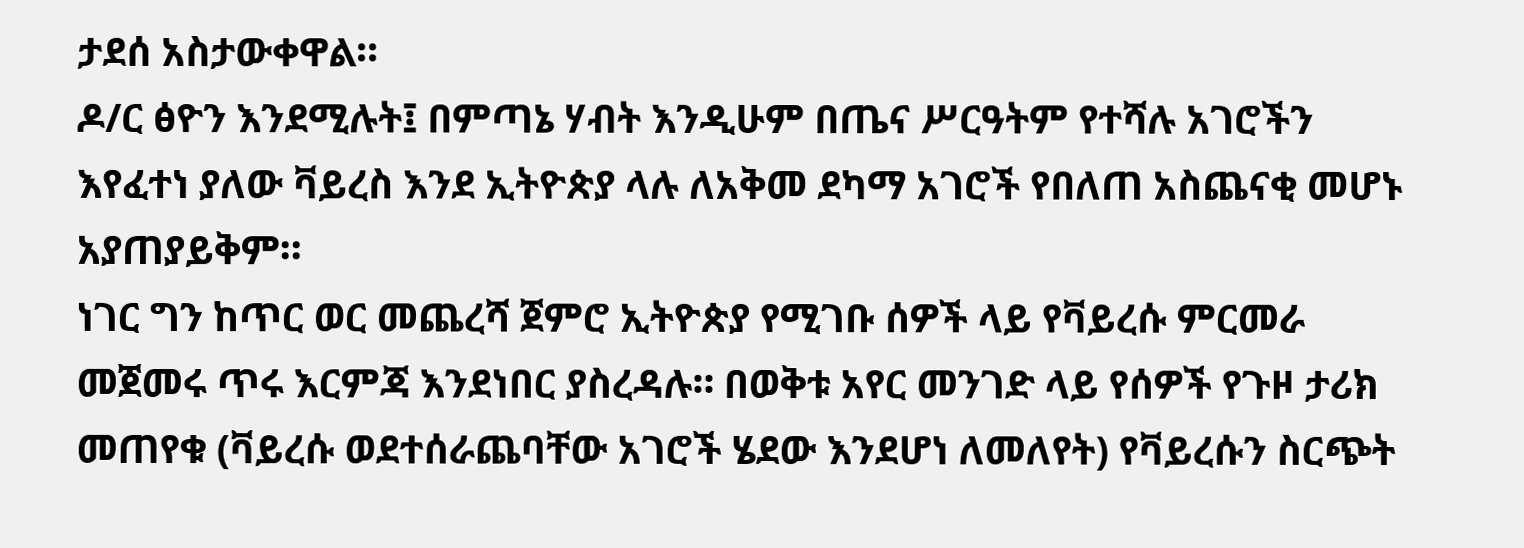ታደሰ አስታውቀዋል።
ዶ/ር ፅዮን እንደሚሉት፤ በምጣኔ ሃብት እንዲሁም በጤና ሥርዓትም የተሻሉ አገሮችን እየፈተነ ያለው ቫይረስ እንደ ኢትዮጵያ ላሉ ለአቅመ ደካማ አገሮች የበለጠ አስጨናቂ መሆኑ አያጠያይቅም።
ነገር ግን ከጥር ወር መጨረሻ ጀምሮ ኢትዮጵያ የሚገቡ ሰዎች ላይ የቫይረሱ ምርመራ መጀመሩ ጥሩ እርምጃ እንደነበር ያስረዳሉ። በወቅቱ አየር መንገድ ላይ የሰዎች የጉዞ ታሪክ መጠየቁ (ቫይረሱ ወደተሰራጨባቸው አገሮች ሄደው እንደሆነ ለመለየት) የቫይረሱን ስርጭት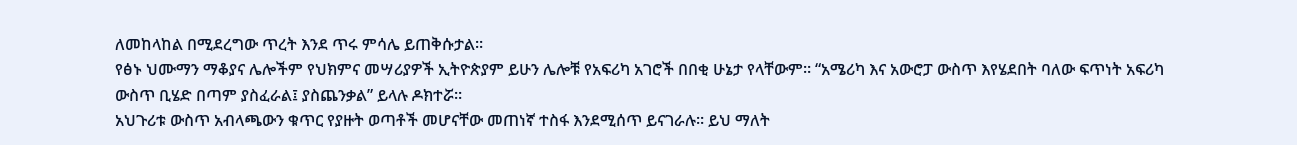ለመከላከል በሚደረግው ጥረት እንደ ጥሩ ምሳሌ ይጠቅሱታል።
የፅኑ ህሙማን ማቆያና ሌሎችም የህክምና መሣሪያዎች ኢትዮጵያም ይሁን ሌሎቹ የአፍሪካ አገሮች በበቂ ሁኔታ የላቸውም። “አሜሪካ እና አውሮፓ ውስጥ እየሄደበት ባለው ፍጥነት አፍሪካ ውስጥ ቢሄድ በጣም ያስፈራል፤ ያስጨንቃል” ይላሉ ዶክተሯ።
አህጉሪቱ ውስጥ አብላጫውን ቁጥር የያዙት ወጣቶች መሆናቸው መጠነኛ ተስፋ እንደሚሰጥ ይናገራሉ። ይህ ማለት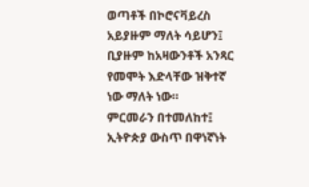ወጣቶች በኮሮናቫይረስ አይያዙም ማለት ሳይሆን፤ ቢያዙም ከአዛውንቶች አንጻር የመሞት እድላቸው ዝቅተኛ ነው ማለት ነው።
ምርመራን በተመለከተ፤ ኢትዮጵያ ውስጥ በዋነኛነት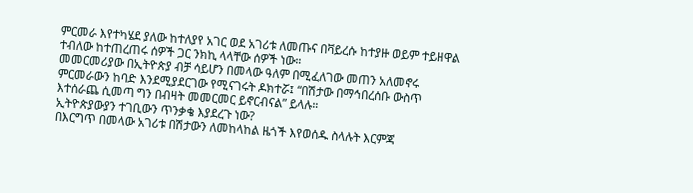ምርመራ እየተካሄደ ያለው ከተለያየ አገር ወደ አገሪቱ ለመጡና በቫይረሱ ከተያዙ ወይም ተይዘዋል ተብለው ከተጠረጠሩ ሰዎች ጋር ንክኪ ላላቸው ሰዎች ነው።
መመርመሪያው በኢትዮጵያ ብቻ ሳይሆን በመላው ዓለም በሚፈለገው መጠን አለመኖሩ ምርመራውን ከባድ እንደሚያደርገው የሚናገሩት ዶክተሯ፤ “በሽታው በማኅበረሰቡ ውስጥ እተሰራጨ ሲመጣ ግን በብዛት መመርመር ይኖርብናል” ይላሉ።
ኢትዮጵያውያን ተገቢውን ጥንቃቄ እያደረጉ ነው?
በእርግጥ በመላው አገሪቱ በሽታውን ለመከላከል ዜጎች እየወሰዱ ስላሉት እርምጃ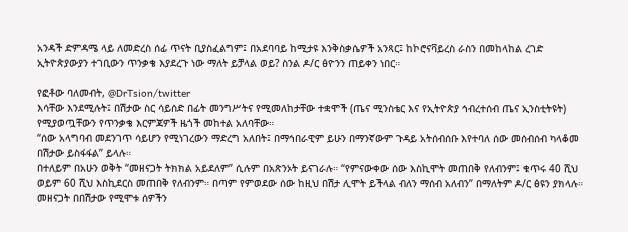አንዳች ድምዳሜ ላይ ለመድረስ ሰፊ ጥናት ቢያስፈልግም፤ በአደባባይ ከሚታዩ እንቅስቃሴዎች አንጻር፤ ከኮሮናቫይረስ ራስን በመከላከል ረገድ ኢትዮጵያውያን ተገቢውን ጥንቃቄ እያደረጉ ነው ማለት ይቻላል ወይ? ስንል ዶ/ር ፅዮንን ጠይቀን ነበር።

የፎቶው ባለመብት, @DrTsion/twitter
እሳቸው እንደሚሉት፤ በሽታው ስር ሳይሰድ በፊት መንግሥትና የሚመለከታቸው ተቋሞች (ጤና ሚንስቴር እና የኢትዮጵያ ኅብረተሰብ ጤና ኢንስቲትዩት) የሚያወጧቸውን የጥንቃቄ እርምጃዎች ዜጎች መከተል አለባቸው።
“ሰው አላግባብ መደንገጥ ሳይሆን የሚነገረውን ማድረግ አለበት፤ በማኅበራዊም ይሁን በማንኛውም ጉዳይ አትሰብሰቡ እየተባለ ሰው መሰብሰብ ካላቆመ በሽታው ይስፋፋል” ይላሉ።
በተለይም በአሁን ወቅት “መዘናጋት ትክክል አይደለም” ሲሉም በአጽንኦት ይናገራሉ። “የምናውቀው ሰው እስኪሞት መጠበቅ የለብንም፤ ቁጥሩ 40 ሺህ ወይም 60 ሺህ እስኪደርስ መጠበቅ የለብንም። በጣም የምወደው ሰው ከዚህ በሽታ ሊሞት ይችላል ብለን ማሰብ አለብን” በማለትም ዶ/ር ፅዩን ያክላሉ።
መዘናጋት በበሽታው የሚሞቱ ሰዎችን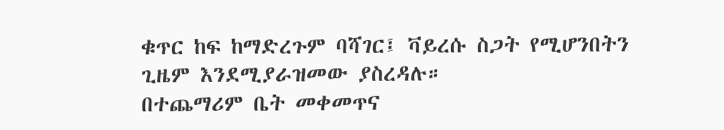ቁጥር ከፍ ከማድረጉም ባሻገር፤ ቫይረሱ ስጋት የሚሆንበትን ጊዜም እንደሚያራዝመው ያስረዳሉ።
በተጨማሪም ቤት መቀመጥና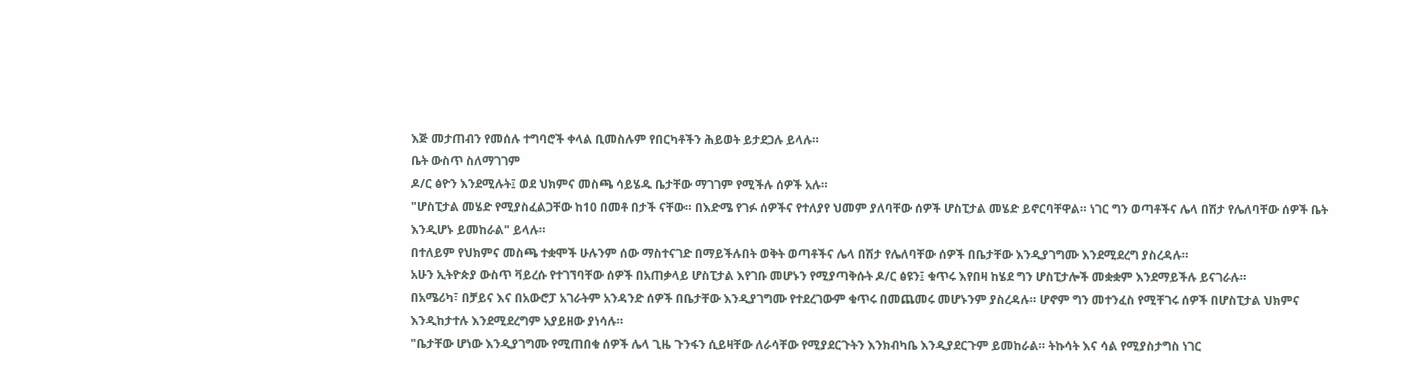እጅ መታጠብን የመሰሉ ተግባሮች ቀላል ቢመስሉም የበርካቶችን ሕይወት ይታደጋሉ ይላሉ።
ቤት ውስጥ ስለማገገም
ዶ/ር ፅዮን እንደሚሉት፤ ወደ ህክምና መስጫ ሳይሄዱ ቤታቸው ማገገም የሚችሉ ሰዎች አሉ።
"ሆስፒታል መሄድ የሚያስፈልጋቸው ከ10 በመቶ በታች ናቸው። በእድሜ የገፉ ሰዎችና የተለያየ ህመም ያለባቸው ሰዎች ሆስፒታል መሄድ ይኖርባቸዋል። ነገር ግን ወጣቶችና ሌላ በሽታ የሌለባቸው ሰዎች ቤት እንዲሆኑ ይመከራል" ይላሉ።
በተለይም የህክምና መስጫ ተቋሞች ሁሉንም ሰው ማስተናገድ በማይችሉበት ወቅት ወጣቶችና ሌላ በሽታ የሌለባቸው ሰዎች በቤታቸው እንዲያገግሙ እንደሚደረግ ያስረዳሉ።
አሁን ኢትዮጵያ ውስጥ ቫይረሱ የተገኘባቸው ሰዎች በአጠቃላይ ሆስፒታል እየገቡ መሆኑን የሚያጣቅሱት ዶ/ር ፅዩን፤ ቁጥሩ እየበዛ ከሄደ ግን ሆስፒታሎች መቋቋም እንደማይችሉ ይናገራሉ።
በአሜሪካ፣ በቻይና እና በአውሮፓ አገራትም አንዳንድ ሰዎች በቤታቸው እንዲያገግሙ የተደረገውም ቁጥሩ በመጨመሩ መሆኑንም ያስረዳሉ። ሆኖም ግን መተንፈስ የሚቸገሩ ሰዎች በሆስፒታል ህክምና እንዲከታተሉ እንደሚደረግም አያይዘው ያነሳሉ።
"ቤታቸው ሆነው እንዲያገግሙ የሚጠበቁ ሰዎች ሌላ ጊዜ ጉንፋን ሲይዛቸው ለራሳቸው የሚያደርጉትን እንክብካቤ እንዲያደርጉም ይመከራል። ትኩሳት እና ሳል የሚያስታግስ ነገር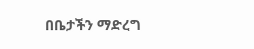በቤታችን ማድረግ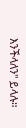እንችላለን" ይላሉ።